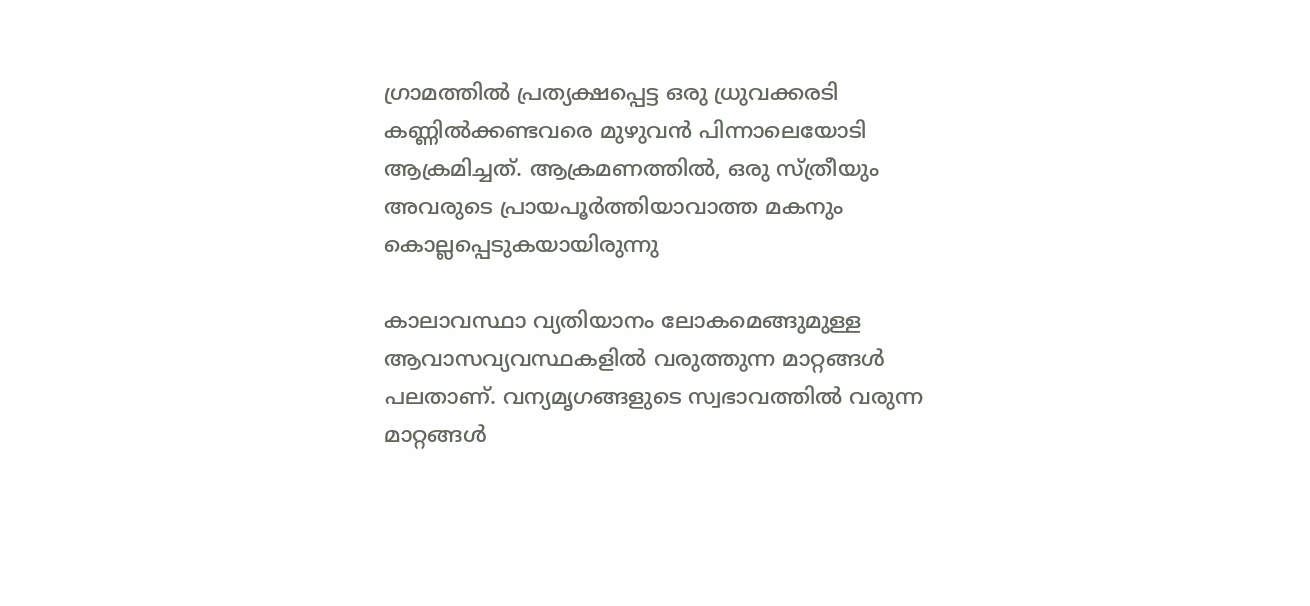ഗ്രാമത്തില്‍ പ്രത്യക്ഷപ്പെട്ട ഒരു ധ്രുവക്കരടി കണ്ണില്‍ക്കണ്ടവരെ മുഴുവന്‍ പിന്നാലെയോടി ആക്രമിച്ചത്. ആക്രമണത്തില്‍, ഒരു സ്ത്രീയും അവരുടെ പ്രായപൂര്‍ത്തിയാവാത്ത മകനും കൊല്ലപ്പെടുകയായിരുന്നു

കാലാവസ്ഥാ വ്യതിയാനം ലോകമെങ്ങുമുള്ള ആവാസവ്യവസ്ഥകളില്‍ വരുത്തുന്ന മാറ്റങ്ങള്‍ പലതാണ്. വന്യമൃഗങ്ങളുടെ സ്വഭാവത്തില്‍ വരുന്ന മാറ്റങ്ങള്‍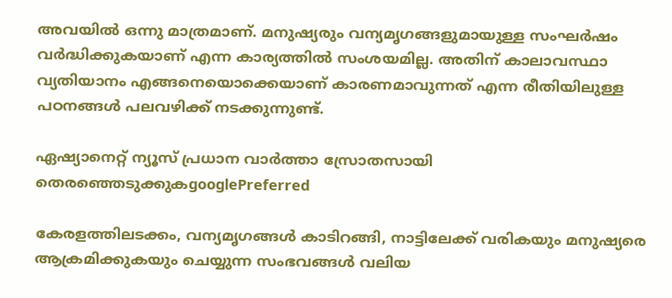അവയില്‍ ഒന്നു മാത്രമാണ്. മനുഷ്യരും വന്യമൃഗങ്ങളുമായുള്ള സംഘര്‍ഷം വര്‍ദ്ധിക്കുകയാണ് എന്ന കാര്യത്തില്‍ സംശയമില്ല. അതിന് കാലാവസ്ഥാ വ്യതിയാനം എങ്ങനെയൊക്കെയാണ് കാരണമാവുന്നത് എന്ന രീതിയിലുള്ള പഠനങ്ങള്‍ പലവഴിക്ക് നടക്കുന്നുണ്ട്.

ഏഷ്യാനെറ്റ് ന്യൂസ് പ്രധാന വാർത്താ സ്രോതസായി തെരഞ്ഞെടുക്കുകgooglePreferred

കേരളത്തിലടക്കം, വന്യമൃഗങ്ങള്‍ കാടിറങ്ങി, നാട്ടിലേക്ക് വരികയും മനുഷ്യരെ ആക്രമിക്കുകയും ചെയ്യുന്ന സംഭവങ്ങള്‍ വലിയ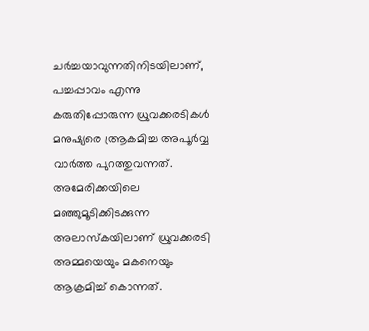ചര്‍ച്ചയാവുന്നതിനിടയിലാണ്, പച്ചപ്പാവം എന്നു കരുതിപ്പോരുന്ന ധ്രുവക്കരടികള്‍ മനുഷ്യരെ ആ്രകമിച്ച അപൂര്‍വ്വ വാര്‍ത്ത പുറത്തുവന്നത്. അമേരിക്കയിലെ മഞ്ഞുമൂടിക്കിടക്കുന്ന അലാസ്‌കയിലാണ് ധ്രുവക്കരടി അമ്മയെയും മകനെയും ആക്രമിച്ച് കൊന്നത്.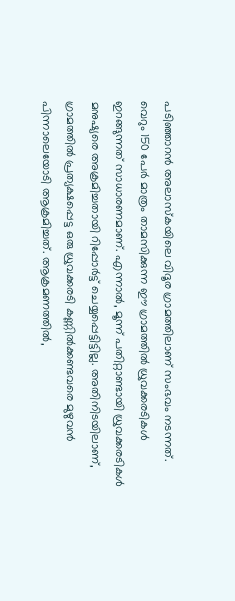പടിഞ്ഞാറന്‍ അലാസ്‌കയിലെ വിദൂര ഗ്രാമത്തിലാണ് സംഭവം നടന്നത്. വെറും 150 പേര്‍ മാത്രം താമസിക്കുന്ന ഈ ഗ്രാമത്തില്‍ ധ്രുവക്കരടികള്‍ ഇറങ്ങുന്നത് സാധാരണമാണ്. എന്നാല്‍, മൂന്ന് പതിറ്റാണ്ടായി ധ്രുവക്കരടികള്‍ മനുഷ്യരെ അക്രമിച്ചതായി റിപ്പോര്‍ട്ട് ചെയ്യപ്പെട്ടിട്ടില്ല. അതിനിടയിലാണ്, ഗ്രാമത്തില്‍ പ്രത്യക്ഷപ്പെട്ട ഒരു ധ്രുവക്കരടി കണ്ണില്‍ക്കണ്ടവരെ മുഴുവന്‍ പിന്നാലെയോടി ആക്രമിച്ചത്. ആക്രമണത്തില്‍,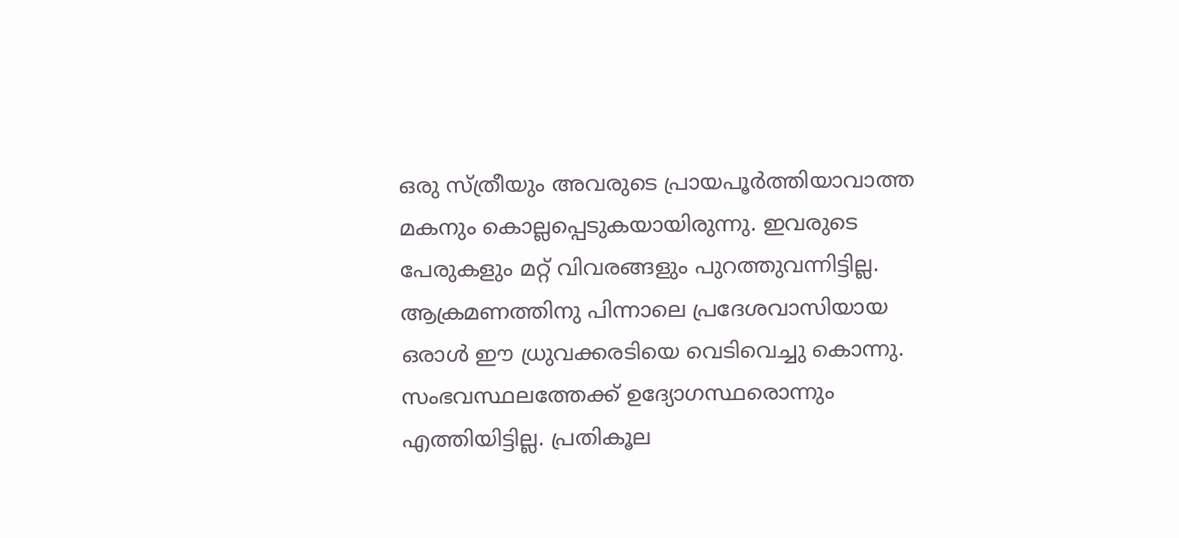ഒരു സ്ത്രീയും അവരുടെ പ്രായപൂര്‍ത്തിയാവാത്ത മകനും കൊല്ലപ്പെടുകയായിരുന്നു. ഇവരുടെ പേരുകളും മറ്റ് വിവരങ്ങളും പുറത്തുവന്നിട്ടില്ല. ആക്രമണത്തിനു പിന്നാലെ പ്രദേശവാസിയായ ഒരാള്‍ ഈ ധ്രുവക്കരടിയെ വെടിവെച്ചു കൊന്നു. സംഭവസ്ഥലത്തേക്ക് ഉദ്യോഗസ്ഥരൊന്നും എത്തിയിട്ടില്ല. പ്രതികൂല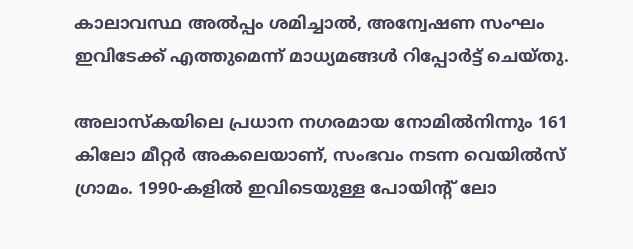കാലാവസ്ഥ അല്‍പ്പം ശമിച്ചാല്‍, അന്വേഷണ സംഘം ഇവിടേക്ക് എത്തുമെന്ന് മാധ്യമങ്ങള്‍ റിപ്പോര്‍ട്ട് ചെയ്തു.

അലാസ്‌കയിലെ പ്രധാന നഗരമായ നോമില്‍നിന്നും 161 കിലോ മീറ്റര്‍ അകലെയാണ്, സംഭവം നടന്ന വെയില്‍സ് ഗ്രാമം. 1990-കളില്‍ ഇവിടെയുള്ള പോയിന്റ് ലോ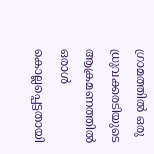ഗ്രാമത്തില്‍ ഒരു ധ്രുവക്കരടിയുടെ ആക്രമണത്തില്‍ ഒരാള്‍ കൊല്ലപ്പെട്ടതായി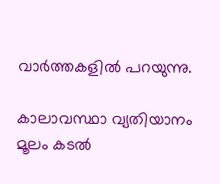വാര്‍ത്തകളില്‍ പറയുന്നു.

കാലാവസ്ഥാ വ്യതിയാനം മൂലം കടല്‍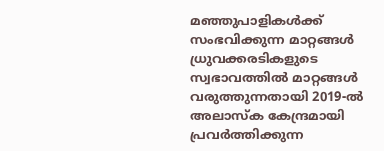മഞ്ഞുപാളികള്‍ക്ക് സംഭവിക്കുന്ന മാറ്റങ്ങള്‍ ധ്രുവക്കരടികളുടെ സ്വഭാവത്തില്‍ മാറ്റങ്ങള്‍ വരുത്തുന്നതായി 2019-ല്‍ അലാസ്‌ക കേന്ദ്രമായി പ്രവര്‍ത്തിക്കുന്ന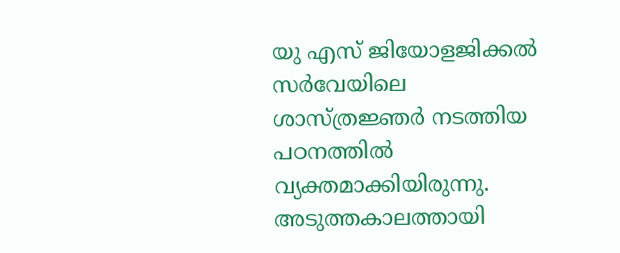യു എസ് ജിയോളജിക്കല്‍ സര്‍വേയിലെ ശാസ്ത്രജ്ഞര്‍ നടത്തിയ പഠനത്തില്‍ വ്യക്തമാക്കിയിരുന്നു. അടുത്തകാലത്തായി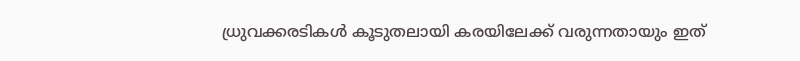ധ്രുവക്കരടികള്‍ കൂടുതലായി കരയിലേക്ക് വരുന്നതായും ഇത്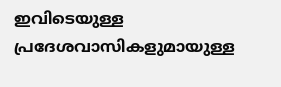ഇവിടെയുള്ള പ്രദേശവാസികളുമായുള്ള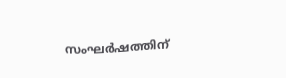സംഘര്‍ഷത്തിന്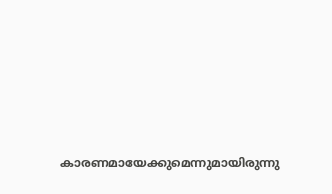കാരണമായേക്കുമെന്നുമായിരുന്നു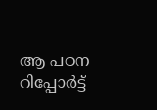ആ പഠന റിപ്പോര്‍ട്ട്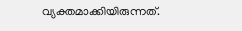വ്യക്തമാക്കിയിരുന്നത്.